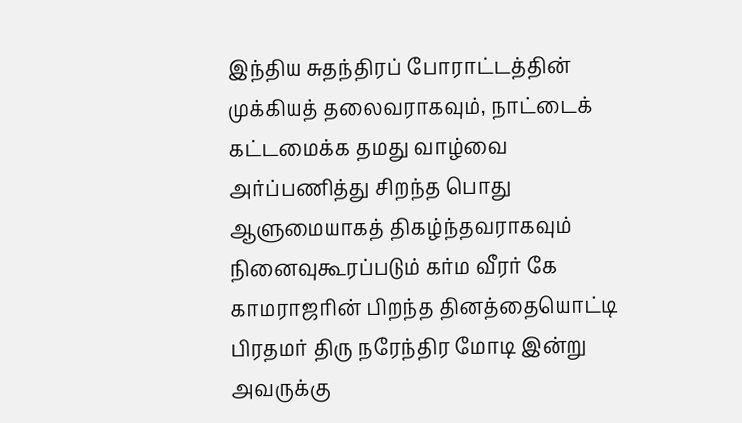இந்திய சுதந்திரப் போராட்டத்தின் முக்கியத் தலைவராகவும், நாட்டைக் கட்டமைக்க தமது வாழ்வை அர்ப்பணித்து சிறந்த பொது ஆளுமையாகத் திகழ்ந்தவராகவும் நினைவுகூரப்படும் கர்ம வீரர் கே காமராஜரின் பிறந்த தினத்தையொட்டி பிரதமர் திரு நரேந்திர மோடி இன்று அவருக்கு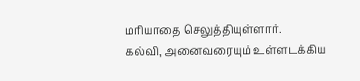மரியாதை செலுத்தியுள்ளார்.
கல்வி, அனைவரையும் உள்ளடக்கிய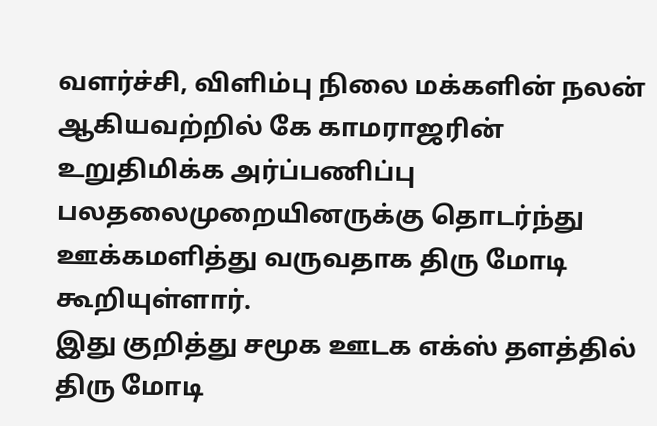வளர்ச்சி, விளிம்பு நிலை மக்களின் நலன் ஆகியவற்றில் கே காமராஜரின் உறுதிமிக்க அர்ப்பணிப்பு பலதலைமுறையினருக்கு தொடர்ந்து ஊக்கமளித்து வருவதாக திரு மோடி கூறியுள்ளார்.
இது குறித்து சமூக ஊடக எக்ஸ் தளத்தில் திரு மோடி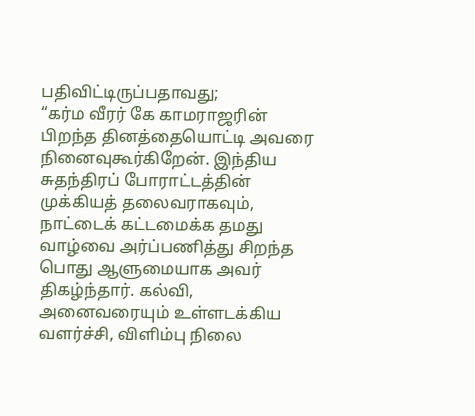பதிவிட்டிருப்பதாவது;
“கர்ம வீரர் கே காமராஜரின் பிறந்த தினத்தையொட்டி அவரை நினைவுகூர்கிறேன். இந்திய சுதந்திரப் போராட்டத்தின் முக்கியத் தலைவராகவும், நாட்டைக் கட்டமைக்க தமது வாழ்வை அர்ப்பணித்து சிறந்த பொது ஆளுமையாக அவர் திகழ்ந்தார். கல்வி, அனைவரையும் உள்ளடக்கிய வளர்ச்சி, விளிம்பு நிலை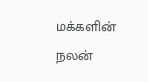மக்களின் நலன்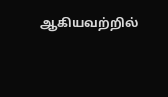ஆகியவற்றில்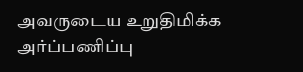அவருடைய உறுதிமிக்க அர்ப்பணிப்பு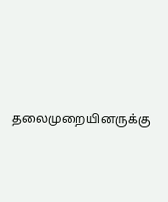தலைமுறையினருக்கு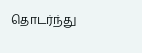தொடர்ந்து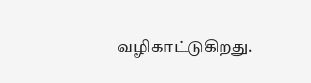வழிகாட்டுகிறது.